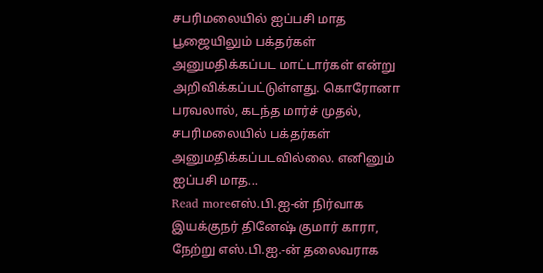சபரிமலையில் ஐப்பசி மாத பூஜையிலும் பக்தர்கள் அனுமதிக்கப்பட மாட்டார்கள் என்று அறிவிக்கப்பட்டுள்ளது. கொரோனா பரவலால், கடந்த மார்ச் முதல், சபரிமலையில் பக்தர்கள் அனுமதிக்கப்படவில்லை. எனினும் ஐப்பசி மாத...
Read moreஎஸ்.பி.ஐ-ன் நிர்வாக இயக்குநர் தினேஷ் குமார் காரா, நேற்று எஸ்.பி.ஐ.-ன் தலைவராக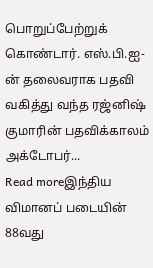பொறுப்பேற்றுக் கொண்டார். எஸ்.பி.ஐ-ன் தலைவராக பதவி வகித்து வந்த ரஜ்னிஷ் குமாரின் பதவிக்காலம் அக்டோபர்...
Read moreஇந்திய விமானப் படையின் 88வது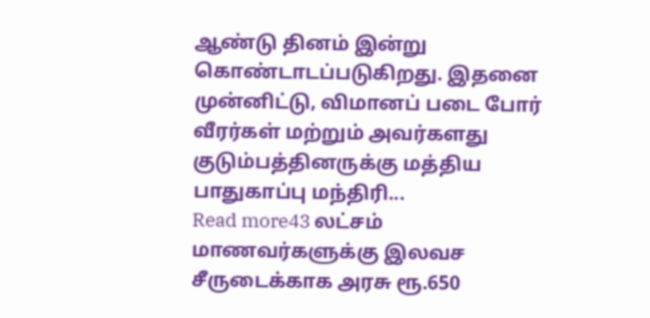ஆண்டு தினம் இன்று கொண்டாடப்படுகிறது. இதனை முன்னிட்டு, விமானப் படை போர் வீரர்கள் மற்றும் அவர்களது குடும்பத்தினருக்கு மத்திய பாதுகாப்பு மந்திரி...
Read more43 லட்சம் மாணவர்களுக்கு இலவச சீருடைக்காக அரசு ரூ.650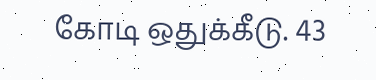கோடி ஒதுக்கீடு. 43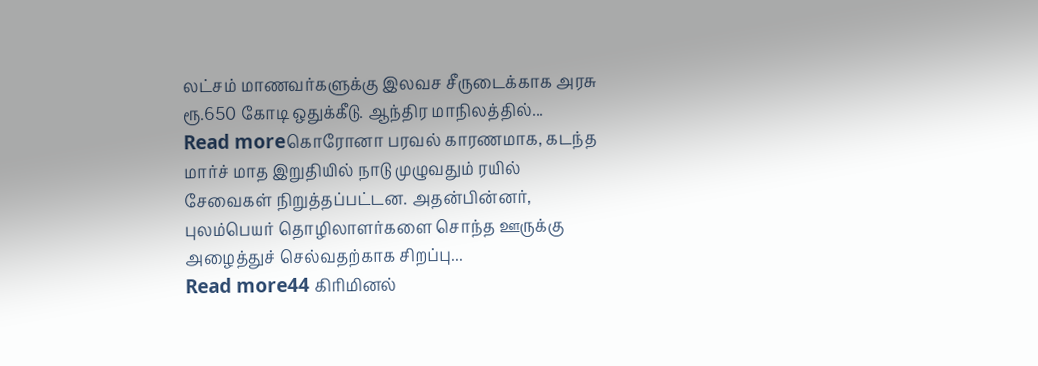லட்சம் மாணவர்களுக்கு இலவச சீருடைக்காக அரசு ரூ.650 கோடி ஒதுக்கீடு. ஆந்திர மாநிலத்தில்...
Read moreகொரோனா பரவல் காரணமாக, கடந்த மார்ச் மாத இறுதியில் நாடு முழுவதும் ரயில் சேவைகள் நிறுத்தப்பட்டன. அதன்பின்னர், புலம்பெயர் தொழிலாளர்களை சொந்த ஊருக்கு அழைத்துச் செல்வதற்காக சிறப்பு...
Read more44 கிரிமினல்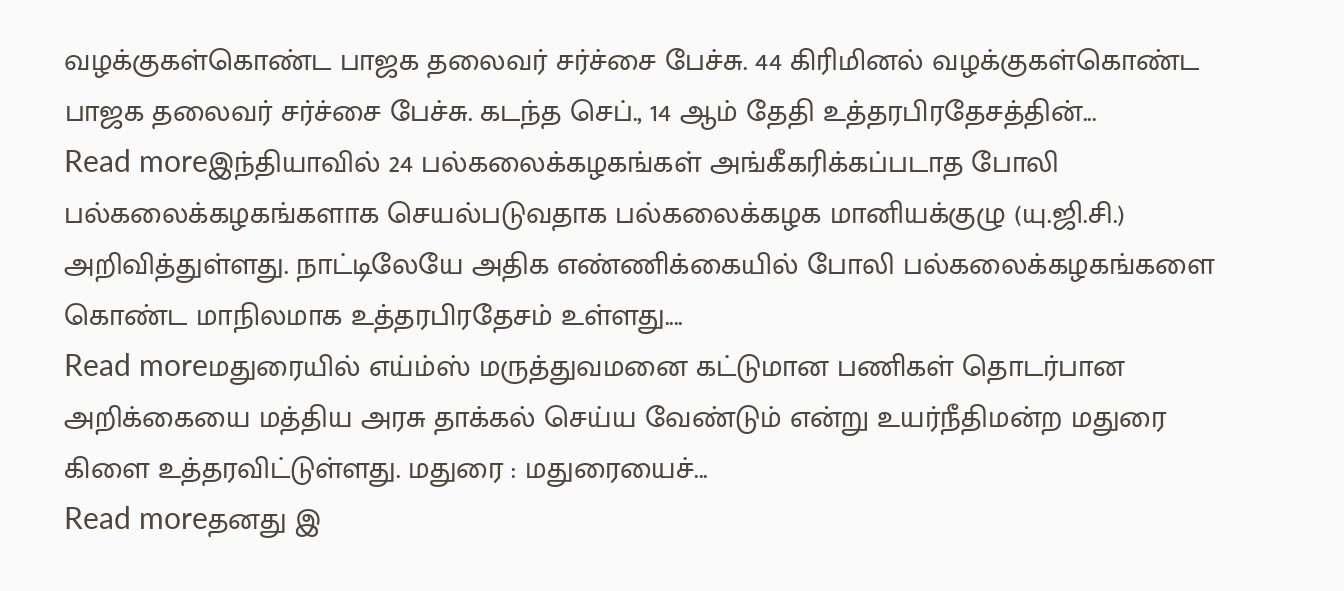வழக்குகள்கொண்ட பாஜக தலைவர் சர்ச்சை பேச்சு. 44 கிரிமினல் வழக்குகள்கொண்ட பாஜக தலைவர் சர்ச்சை பேச்சு. கடந்த செப்., 14 ஆம் தேதி உத்தரபிரதேசத்தின்...
Read moreஇந்தியாவில் 24 பல்கலைக்கழகங்கள் அங்கீகரிக்கப்படாத போலி பல்கலைக்கழகங்களாக செயல்படுவதாக பல்கலைக்கழக மானியக்குழு (யு.ஜி.சி.) அறிவித்துள்ளது. நாட்டிலேயே அதிக எண்ணிக்கையில் போலி பல்கலைக்கழகங்களை கொண்ட மாநிலமாக உத்தரபிரதேசம் உள்ளது....
Read moreமதுரையில் எய்ம்ஸ் மருத்துவமனை கட்டுமான பணிகள் தொடர்பான அறிக்கையை மத்திய அரசு தாக்கல் செய்ய வேண்டும் என்று உயர்நீதிமன்ற மதுரை கிளை உத்தரவிட்டுள்ளது. மதுரை : மதுரையைச்...
Read moreதனது இ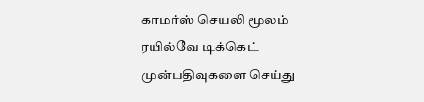காமர்ஸ் செயலி மூலம் ரயில்வே டிக்கெட் முன்பதிவுகளை செய்து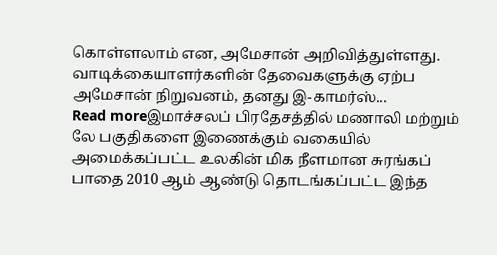கொள்ளலாம் என, அமேசான் அறிவித்துள்ளது. வாடிக்கையாளர்களின் தேவைகளுக்கு ஏற்ப அமேசான் நிறுவனம், தனது இ-காமர்ஸ்...
Read moreஇமாச்சலப் பிரதேசத்தில் மணாலி மற்றும் லே பகுதிகளை இணைக்கும் வகையில் அமைக்கப்பட்ட உலகின் மிக நீளமான சுரங்கப் பாதை 2010 ஆம் ஆண்டு தொடங்கப்பட்ட இந்த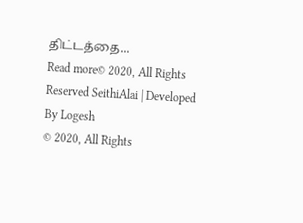திட்டத்தை...
Read more© 2020, All Rights Reserved SeithiAlai | Developed By Logesh
© 2020, All Rights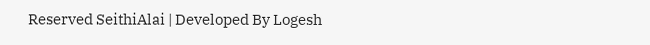Reserved SeithiAlai | Developed By Logesh